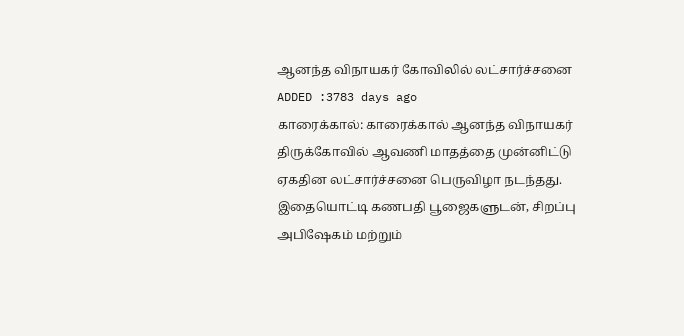ஆனந்த விநாயகர் கோவிலில் லட்சார்ச்சனை
ADDED :3783 days ago
காரைக்கால்: காரைக்கால் ஆனந்த விநாயகர் திருக்கோவில் ஆவணி மாதத்தை முன்னிட்டு ஏகதின லட்சார்ச்சனை பெருவிழா நடந்தது. இதையொட்டி கணபதி பூஜைகளுடன், சிறப்பு அபிஷேகம் மற்றும்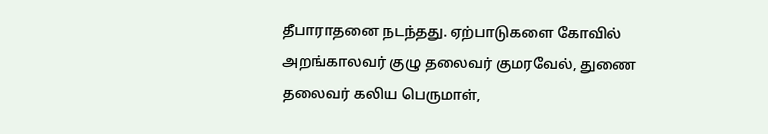தீபாராதனை நடந்தது. ஏற்பாடுகளை கோவில் அறங்காலவர் குழு தலைவர் குமரவேல், துணை தலைவர் கலிய பெருமாள்,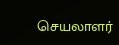செயலாளர்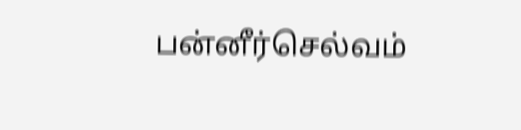பன்னீர்செல்வம்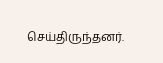செய்திருந்தனர்.